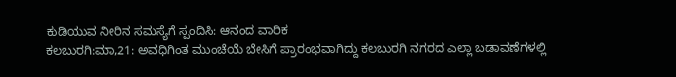ಕುಡಿಯುವ ನೀರಿನ ಸಮಸ್ಯೆಗೆ ಸ್ಪಂದಿಸಿ: ಆನಂದ ವಾರಿಕ
ಕಲಬುರಗಿ:ಮಾ,21: ಅವಧಿಗಿಂತ ಮುಂಚೆಯೆ ಬೇಸಿಗೆ ಪ್ರಾರಂಭವಾಗಿದ್ದು ಕಲಬುರಗಿ ನಗರದ ಎಲ್ಲಾ ಬಡಾವಣೆಗಳಲ್ಲಿ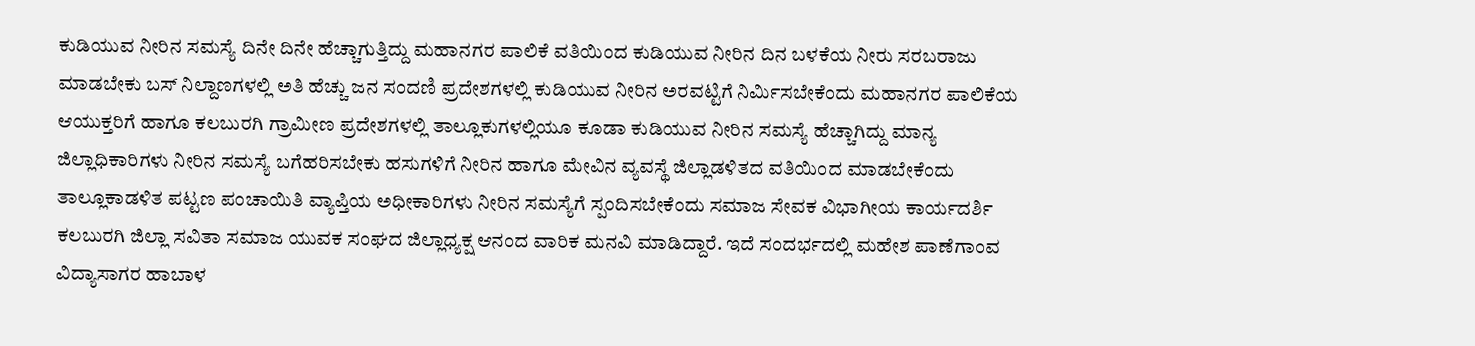ಕುಡಿಯುವ ನೀರಿನ ಸಮಸ್ಯೆ ದಿನೇ ದಿನೇ ಹೆಚ್ಚಾಗುತ್ತಿದ್ದು ಮಹಾನಗರ ಪಾಲಿಕೆ ವತಿಯಿಂದ ಕುಡಿಯುವ ನೀರಿನ ದಿನ ಬಳಕೆಯ ನೀರು ಸರಬರಾಜು ಮಾಡಬೇಕು ಬಸ್ ನಿಲ್ದಾಣಗಳಲ್ಲಿ ಅತಿ ಹೆಚ್ಚು ಜನ ಸಂದಣಿ ಪ್ರದೇಶಗಳಲ್ಲಿ ಕುಡಿಯುವ ನೀರಿನ ಅರವಟ್ಟಿಗೆ ನಿರ್ಮಿಸಬೇಕೆಂದು ಮಹಾನಗರ ಪಾಲಿಕೆಯ ಆಯುಕ್ತರಿಗೆ ಹಾಗೂ ಕಲಬುರಗಿ ಗ್ರಾಮೀಣ ಪ್ರದೇಶಗಳಲ್ಲಿ ತಾಲ್ಲೂಕುಗಳಲ್ಲಿಯೂ ಕೂಡಾ ಕುಡಿಯುವ ನೀರಿನ ಸಮಸ್ಯೆ ಹೆಚ್ಚಾಗಿದ್ದು ಮಾನ್ಯ ಜಿಲ್ಲಾಧಿಕಾರಿಗಳು ನೀರಿನ ಸಮಸ್ಯೆ ಬಗೆಹರಿಸಬೇಕು ಹಸುಗಳಿಗೆ ನೀರಿನ ಹಾಗೂ ಮೇವಿನ ವ್ಯವಸ್ಥೆ ಜಿಲ್ಲಾಡಳಿತದ ವತಿಯಿಂದ ಮಾಡಬೇಕೆಂದು ತಾಲ್ಲೂಕಾಡಳಿತ ಪಟ್ಟಣ ಪಂಚಾಯಿತಿ ವ್ಯಾಪ್ತಿಯ ಅಧೀಕಾರಿಗಳು ನೀರಿನ ಸಮಸ್ಯೆಗೆ ಸ್ಪಂದಿಸಬೇಕೆಂದು ಸಮಾಜ ಸೇವಕ ವಿಭಾಗೀಯ ಕಾರ್ಯದರ್ಶಿ ಕಲಬುರಗಿ ಜಿಲ್ಲಾ ಸವಿತಾ ಸಮಾಜ ಯುವಕ ಸಂಘದ ಜಿಲ್ಲಾಧ್ಯಕ್ಷ ಆನಂದ ವಾರಿಕ ಮನವಿ ಮಾಡಿದ್ದಾರೆ. ಇದೆ ಸಂದರ್ಭದಲ್ಲಿ ಮಹೇಶ ಪಾಣೆಗಾಂವ ವಿದ್ಯಾಸಾಗರ ಹಾಬಾಳ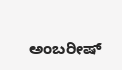ಅಂಬರೀಷ್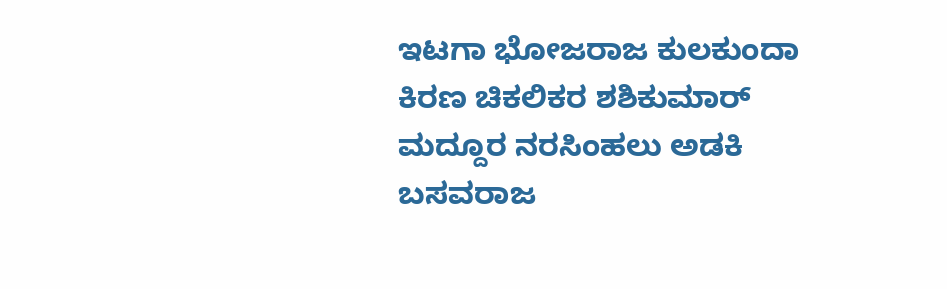ಇಟಗಾ ಭೋಜರಾಜ ಕುಲಕುಂದಾ ಕಿರಣ ಚಿಕಲಿಕರ ಶಶಿಕುಮಾರ್ ಮದ್ದೂರ ನರಸಿಂಹಲು ಅಡಕಿ ಬಸವರಾಜ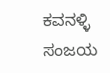ಕವನಳ್ಳಿ ಸಂಜಯ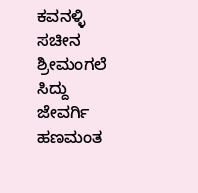ಕವನಳ್ಳಿ ಸಚೀನ ಶ್ರೀಮಂಗಲೆ ಸಿದ್ದು ಜೇವರ್ಗಿ ಹಣಮಂತ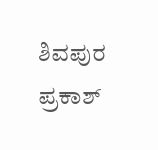ಶಿವಪುರ ಪ್ರಕಾಶ್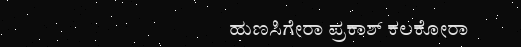ಹುಣಸಿಗೇರಾ ಪ್ರಕಾಶ್ ಕಲಕೋರಾ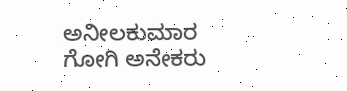ಅನೀಲಕುಮಾರ ಗೋಗಿ ಅನೇಕರು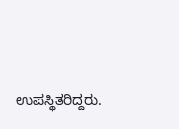ಉಪಸ್ಥಿತರಿದ್ದರು.